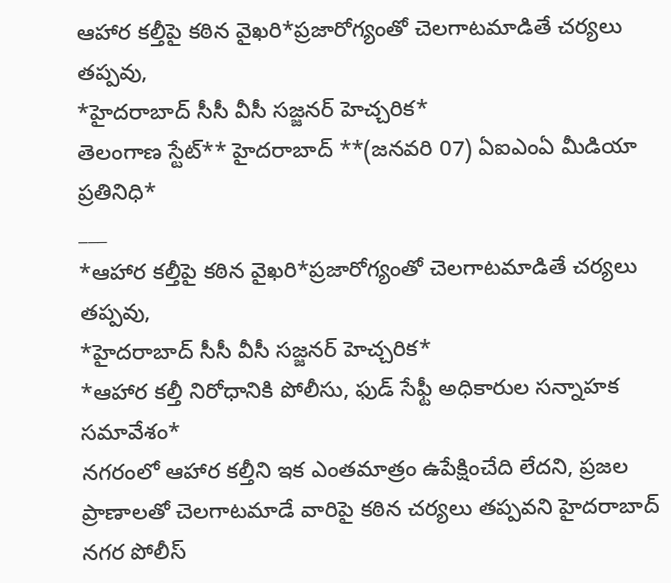ఆహార కల్తీపై కఠిన వైఖరి*ప్రజారోగ్యంతో చెలగాటమాడితే చర్యలు తప్పవు,
*హైదరాబాద్ సీసీ వీసీ సజ్జనర్ హెచ్చరిక*
తెలంగాణ స్టేట్** హైదరాబాద్ **(జనవరి 07) ఏఐఎంఏ మీడియా ప్రతినిధి*
___
*ఆహార కల్తీపై కఠిన వైఖరి*ప్రజారోగ్యంతో చెలగాటమాడితే చర్యలు తప్పవు,
*హైదరాబాద్ సీసీ వీసీ సజ్జనర్ హెచ్చరిక*
*ఆహార కల్తీ నిరోధానికి పోలీసు, ఫుడ్ సేఫ్టీ అధికారుల సన్నాహక సమావేశం*
నగరంలో ఆహార కల్తీని ఇక ఎంతమాత్రం ఉపేక్షించేది లేదని, ప్రజల ప్రాణాలతో చెలగాటమాడే వారిపై కఠిన చర్యలు తప్పవని హైదరాబాద్ నగర పోలీస్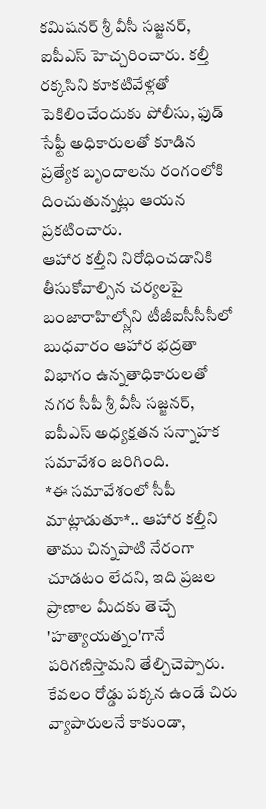కమిషనర్ శ్రీ వీసీ సజ్జనర్, ఐపీఎస్ హెచ్చరించారు. కల్తీ రక్కసిని కూకటివేళ్లతో పెకిలించేందుకు పోలీసు, ఫుడ్ సేఫ్టీ అధికారులతో కూడిన ప్రత్యేక బృందాలను రంగంలోకి దించుతున్నట్లు ఆయన ప్రకటించారు.
ఆహార కల్తీని నిరోధించడానికి తీసుకోవాల్సిన చర్యలపై బంజారాహిల్స్లోని టీజీఐసీసీసీలో బుధవారం ఆహార భద్రతా విభాగం ఉన్నతాధికారులతో నగర సీపీ శ్రీ వీసీ సజ్జనర్, ఐపీఎస్ అధ్యక్షతన సన్నాహక సమావేశం జరిగింది.
*ఈ సమావేశంలో సీపీ మాట్లాడుతూ*.. ఆహార కల్తీని తాము చిన్నపాటి నేరంగా చూడటం లేదని, ఇది ప్రజల ప్రాణాల మీదకు తెచ్చే 'హత్యాయత్నం'గానే పరిగణిస్తామని తేల్చిచెప్పారు. కేవలం రోడ్డు పక్కన ఉండే చిరు వ్యాపారులనే కాకుండా,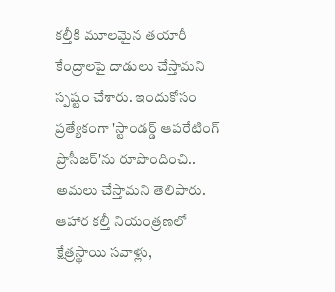కల్తీకి మూలమైన తయారీ కేంద్రాలపై దాడులు చేస్తామని స్పష్టం చేశారు. ఇందుకోసం ప్రత్యేకంగా 'స్టాండర్డ్ ఆపరేటింగ్ ప్రొసీజర్'ను రూపొందించి.. అమలు చేస్తామని తెలిపారు. ఆహార కల్తీ నియంత్రణలో క్షేత్రస్థాయి సవాళ్లు,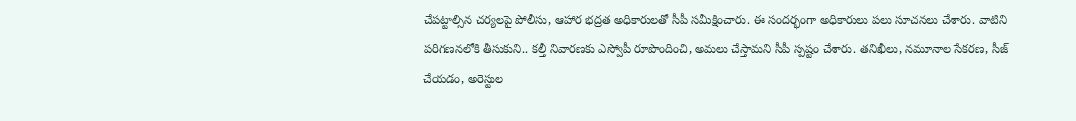చేపట్టాల్సిన చర్యలపై పోలీసు, ఆహార భద్రత అధికారులతో సీపీ సమీక్షించారు. ఈ సందర్భంగా అధికారులు పలు సూచనలు చేశారు. వాటిని పరిగణనలోకి తీసుకుని.. కల్తీ నివారణకు ఎస్వోపీ రూపొందించి, అమలు చేస్తామని సీపీ స్పష్టం చేశారు. తనిఖీలు, నమూనాల సేకరణ, సీజ్ చేయడం, అరెస్టుల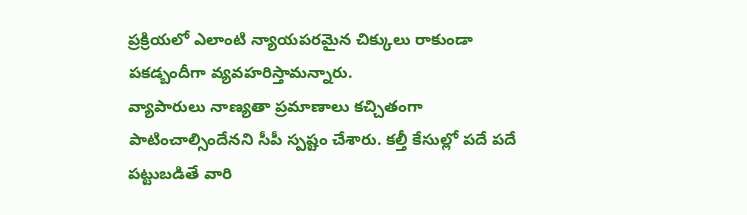ప్రక్రియలో ఎలాంటి న్యాయపరమైన చిక్కులు రాకుండా పకడ్బందీగా వ్యవహరిస్తామన్నారు.
వ్యాపారులు నాణ్యతా ప్రమాణాలు కచ్చితంగా పాటించాల్సిందేనని సీపీ స్పష్టం చేశారు. కల్తీ కేసుల్లో పదే పదే పట్టుబడితే వారి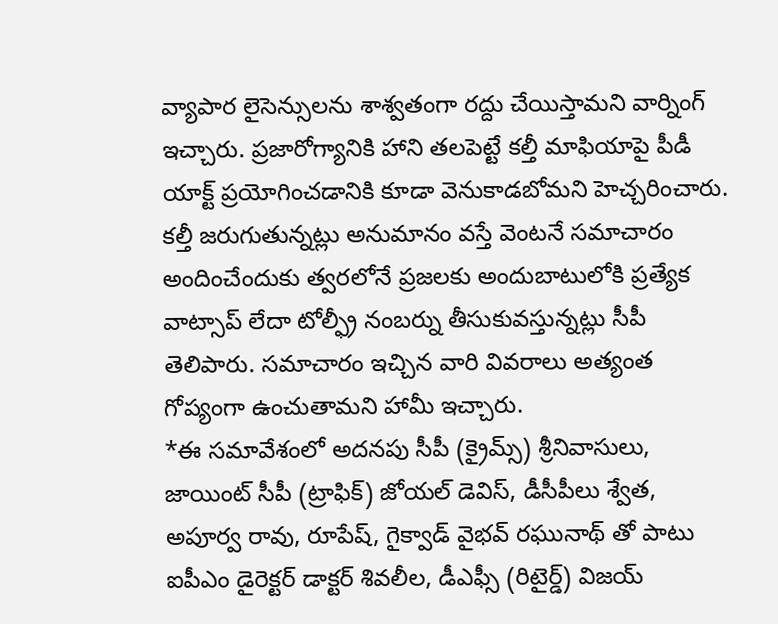వ్యాపార లైసెన్సులను శాశ్వతంగా రద్దు చేయిస్తామని వార్నింగ్ ఇచ్చారు. ప్రజారోగ్యానికి హాని తలపెట్టే కల్తీ మాఫియాపై పీడీ యాక్ట్ ప్రయోగించడానికి కూడా వెనుకాడబోమని హెచ్చరించారు.
కల్తీ జరుగుతున్నట్లు అనుమానం వస్తే వెంటనే సమాచారం అందించేందుకు త్వరలోనే ప్రజలకు అందుబాటులోకి ప్రత్యేక వాట్సాప్ లేదా టోల్ఫ్రీ నంబర్ను తీసుకువస్తున్నట్లు సీపీ తెలిపారు. సమాచారం ఇచ్చిన వారి వివరాలు అత్యంత గోప్యంగా ఉంచుతామని హామీ ఇచ్చారు.
*ఈ సమావేశంలో అదనపు సీపీ (క్రైమ్స్) శ్రీనివాసులు, జాయింట్ సీపీ (ట్రాఫిక్) జోయల్ డెవిస్, డీసీపీలు శ్వేత, అపూర్వ రావు, రూపేష్, గైక్వాడ్ వైభవ్ రఘునాథ్ తో పాటు ఐపీఎం డైరెక్టర్ డాక్టర్ శివలీల, డీఎఫ్సీ (రిటైర్డ్) విజయ్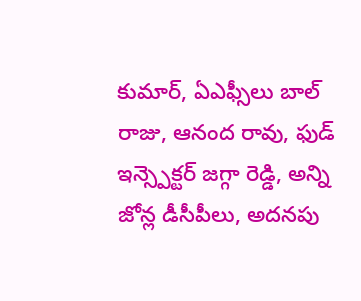కుమార్, ఏఎఫ్సీలు బాల్ రాజు, ఆనంద రావు, ఫుడ్ ఇన్స్పెక్టర్ జగ్గా రెడ్డి, అన్ని జోన్ల డీసీపీలు, అదనపు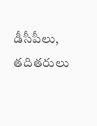డీసీపీలు, తదితరులు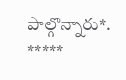పాల్గొన్నారు*.
*****